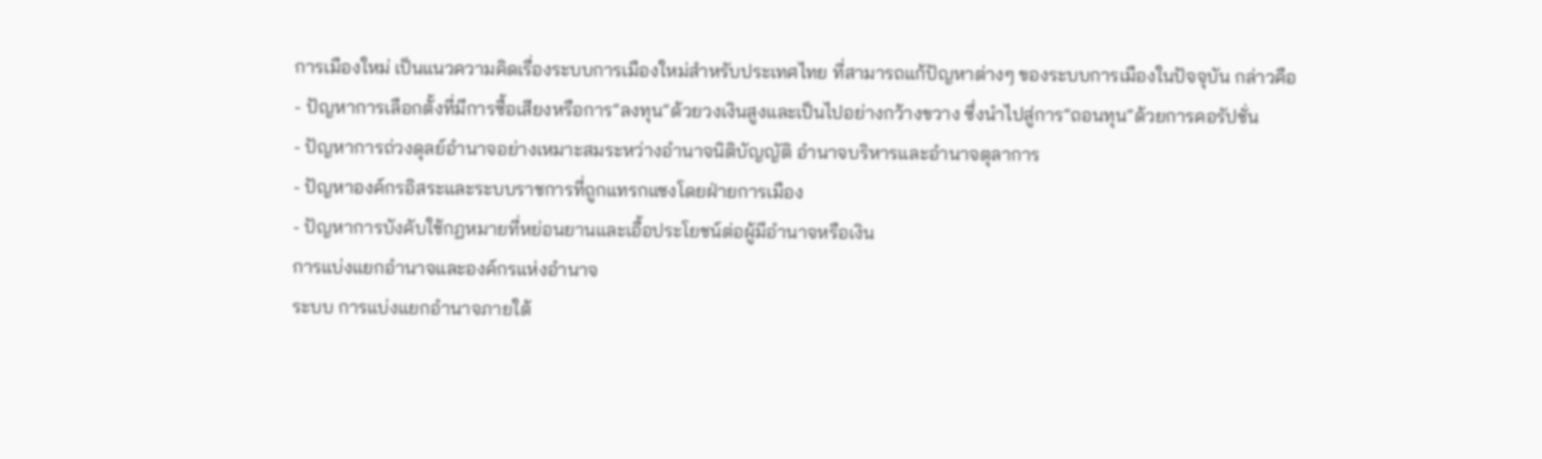การเมืองใหม่ เป็นแนวความคิดเรื่องระบบการเมืองใหม่สำหรับประเทศไทย ที่สามารถแก้ปัญหาต่างๆ ของระบบการเมืองในปัจจุบัน กล่าวคือ
- ปัญหาการเลือกตั้งที่มีการซื้อเสียงหรือการ”ลงทุน”ด้วยวงเงินสูงและเป็นไปอย่างกว้างขวาง ซึ่งนำไปสู่การ”ถอนทุน”ด้วยการคอรัปชั่น
- ปัญหาการถ่วงดุลย์อำนาจอย่างเหมาะสมระหว่างอำนาจนิติบัญญัติ อำนาจบริหารและอำนาจตุลาการ
- ปัญหาองค์กรอิสระและระบบราชการที่ถูกแทรกแซงโดยฝ่ายการเมือง
- ปัญหาการบังคับใช้กฏหมายที่หย่อนยานและเอื้อประโยชน์ต่อผู้มีอำนาจหรือเงิน
การแบ่งแยกอำนาจและองค์กรแห่งอำนาจ
ระบบ การแบ่งแยกอำนาจภายใต้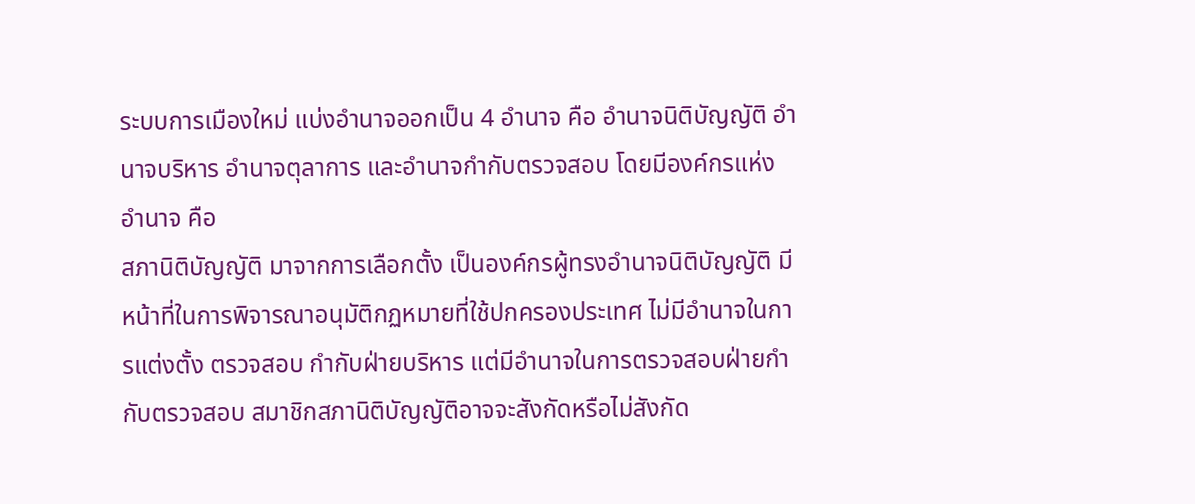ระบบการเมืองใหม่ แบ่งอำนาจออกเป็น 4 อำนาจ คือ อำนาจนิติบัญญัติ อำนาจบริหาร อำนาจตุลาการ และอำนาจกำกับตรวจสอบ โดยมีองค์กรแห่งอำนาจ คือ
สภานิติบัญญัติ มาจากการเลือกตั้ง เป็นองค์กรผู้ทรงอำนาจนิติบัญญัติ มีหน้าที่ในการพิจารณาอนุมัติกฏหมายที่ใช้ปกครองประเทศ ไม่มีอำนาจในการแต่งตั้ง ตรวจสอบ กำกับฝ่ายบริหาร แต่มีอำนาจในการตรวจสอบฝ่ายกำกับตรวจสอบ สมาชิกสภานิติบัญญัติอาจจะสังกัดหรือไม่สังกัด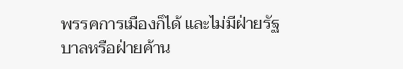พรรคการเมืองก็ได้ และไม่มีฝ่ายรัฐบาลหรือฝ่ายค้าน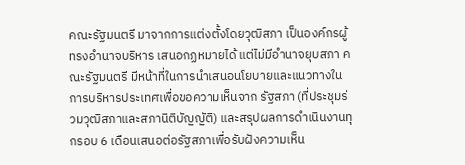คณะรัฐมนตรี มาจากการแต่งตั้งโดยวุฒิสภา เป็นองค์กรผู้ทรงอำนาจบริหาร เสนอกฏหมายได้ แต่ไม่มีอำนาจยุบสภา คณะรัฐมนตรี มีหน้าที่ในการนำเสนอนโยบายและแนวทางในการบริหารประเทศเพื่อขอความเห็นจาก รัฐสภา (ที่ประชุมร่วมวุฒิสภาและสภานิติบัญญัติ) และสรุปผลการดำเนินงานทุกรอบ 6 เดือนเสนอต่อรัฐสภาเพื่อรับฝังความเห็น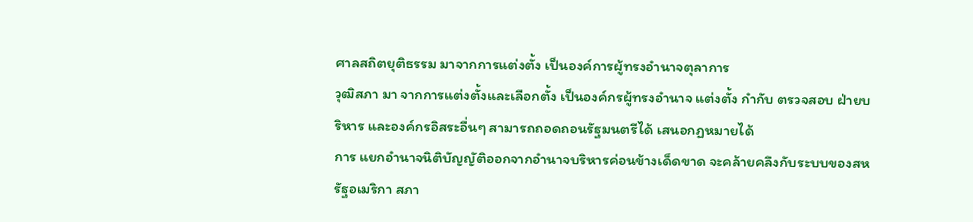ศาลสถิตยุติธรรม มาจากการแต่งตั้ง เป็นองค์การผู้ทรงอำนาจตุลาการ
วุฒิสภา มา จากการแต่งตั้งและเลือกตั้ง เป็นองค์กรผู้ทรงอำนาจ แต่งตั้ง กำกับ ตรวจสอบ ฝ่ายบริหาร และองค์กรอิสระอื่นๆ สามารถถอดถอนรัฐมนตรีได้ เสนอกฏหมายได้
การ แยกอำนาจนิติบัญญัติออกจากอำนาจบริหารค่อนข้างเด็ดขาด จะคล้ายคลึงกับระบบของสหรัฐอเมริกา สภา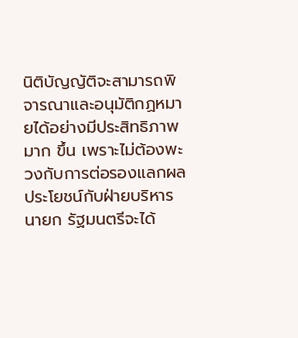นิติบัญญัติจะสามารถพิจารณาและอนุมัติกฏหมายได้อย่างมีประสิทธิภาพมาก ขึ้น เพราะไม่ต้องพะวงกับการต่อรองแลกผลประโยชน์กับฝ่ายบริหาร
นายก รัฐมนตรีจะได้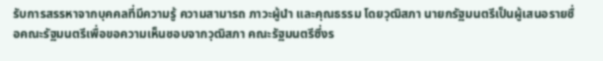รับการสรรหาจากบุคคลที่มีความรู้ ความสามารถ ภาวะผู้นำ และคุณธรรม โดยวุฒิสภา นายกรัฐมนตรีเป็นผู้เสนอรายชื่อคณะรัฐมนตรีเพื่อขอความเห็นชอบจากวุฒิสภา คณะรัฐมนตรีซึ่งร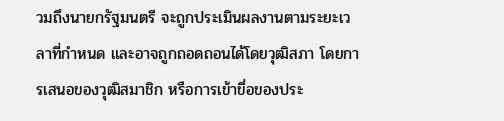วมถึงนายกรัฐมนตรี จะถูกประเมินผลงานตามระยะเวลาที่กำหนด และอาจถูกถอดถอนได้โดยวุฒิสภา โดยการเสนอของวุฒิสมาชิก หรือการเข้าขึ่อของประ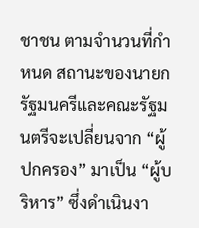ชาชน ตามจำนวนที่กำหนด สถานะของนายกรัฐมนครีและคณะรัฐมนตรีจะเปลี่ยนจาก “ผู้ปกครอง” มาเป็น “ผู้บริหาร” ซึ่งดำเนินงา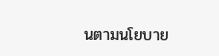นตามนโยบาย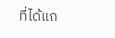ที่ได้แถ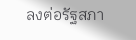ลงต่อรัฐสภา